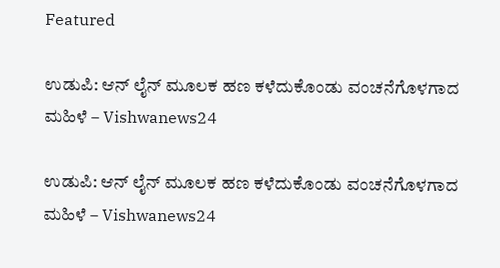Featured

ಉಡುಪಿ: ಆನ್ ಲೈನ್ ಮೂಲಕ ಹಣ ಕಳೆದುಕೊಂಡು ವಂಚನೆಗೊಳಗಾದ ಮಹಿಳೆ – Vishwanews24

ಉಡುಪಿ: ಆನ್ ಲೈನ್ ಮೂಲಕ ಹಣ ಕಳೆದುಕೊಂಡು ವಂಚನೆಗೊಳಗಾದ ಮಹಿಳೆ – Vishwanews24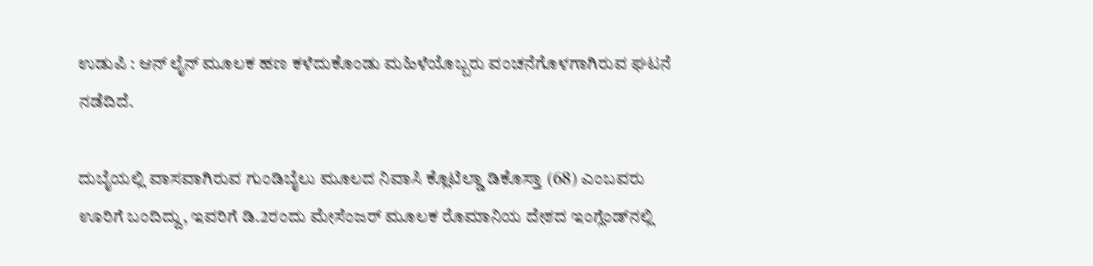ಉಡುಪಿ : ಆನ್ ಲೈನ್ ಮೂಲಕ ಹಣ ಕಳೆದುಕೊಂಡು ಮಹಿಳೆಯೊಬ್ಬರು ವಂಚನೆಗೊಳಗಾಗಿರುವ ಘಟನೆ ನಡೆದಿದೆ.

ದುಬೈಯಲ್ಲಿ ವಾಸವಾಗಿರುವ ಗುಂಡಿಬೈಲು ಮೂಲದ ನಿವಾಸಿ ಕ್ಲೊಟಿಲ್ಡಾ ಡಿಕೊಸ್ತಾ (68) ಎಂಬವರು ಊರಿಗೆ ಬಂದಿದ್ದು, ಇವರಿಗೆ ಡಿ.2ರಂದು ಮೇಸೆಂಜರ್ ಮೂಲಕ ರೊಮಾನಿಯ ದೇಶದ ಇಂಗ್ಲೆಂಡ್‌ನಲ್ಲಿ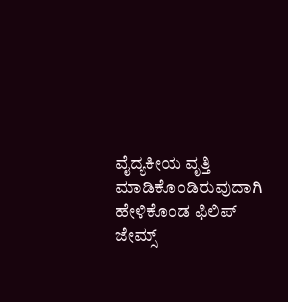ವೈದ್ಯಕೀಯ ವೃತ್ತಿ ಮಾಡಿಕೊಂಡಿರುವುದಾಗಿ ಹೇಳಿಕೊಂಡ ಫಿಲಿಪ್ ಜೇಮ್ಸ್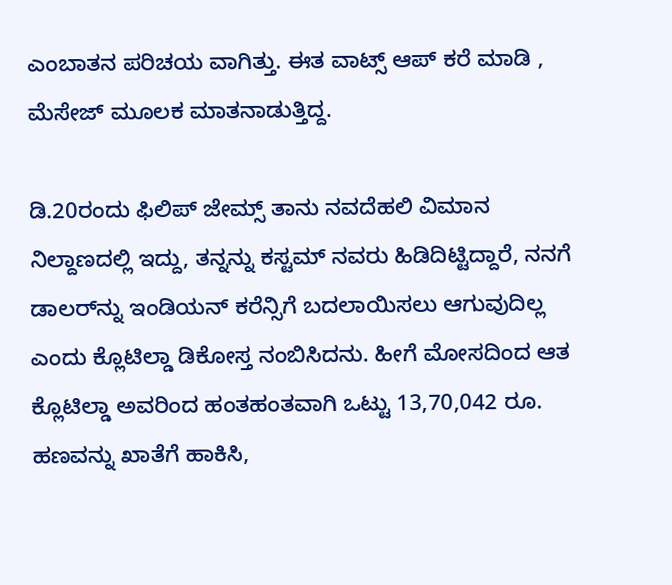ಎಂಬಾತನ ಪರಿಚಯ ವಾಗಿತ್ತು. ಈತ ವಾಟ್ಸ್ ಆಪ್ ಕರೆ ಮಾಡಿ , ಮೆಸೇಜ್ ಮೂಲಕ ಮಾತನಾಡುತ್ತಿದ್ದ.

ಡಿ.20ರಂದು ಫಿಲಿಪ್ ಜೇಮ್ಸ್ ತಾನು ನವದೆಹಲಿ ವಿಮಾನ ನಿಲ್ದಾಣದಲ್ಲಿ ಇದ್ದು, ತನ್ನನ್ನು ಕಸ್ಟಮ್‌ ನವರು ಹಿಡಿದಿಟ್ಟಿದ್ದಾರೆ, ನನಗೆ ಡಾಲರ್‌ನ್ನು ಇಂಡಿಯನ್ ಕರೆನ್ಸಿಗೆ ಬದಲಾಯಿಸಲು ಆಗುವುದಿಲ್ಲ ಎಂದು ಕ್ಲೊಟಿಲ್ಡಾ ಡಿಕೋಸ್ತ ನಂಬಿಸಿದನು. ಹೀಗೆ ಮೋಸದಿಂದ ಆತ ಕ್ಲೊಟಿಲ್ಡಾ ಅವರಿಂದ ಹಂತಹಂತವಾಗಿ ಒಟ್ಟು 13,70,042 ರೂ. ಹಣವನ್ನು ಖಾತೆಗೆ ಹಾಕಿಸಿ,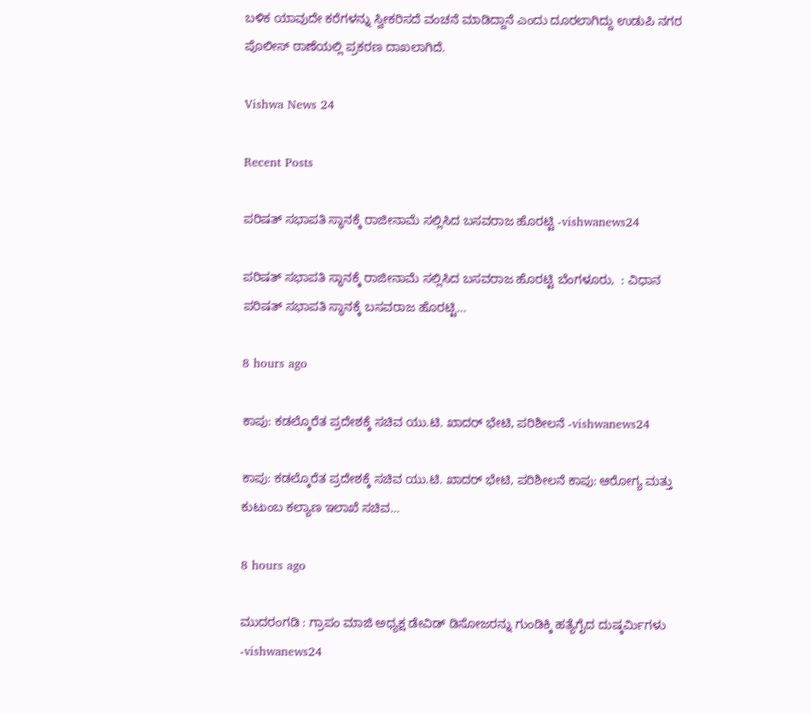ಬಳಿಕ ಯಾವುದೇ ಕರೆಗಳನ್ನು ಸ್ವೀಕರಿಸದೆ ವಂಚನೆ ಮಾಡಿದ್ದಾನೆ ಎಂದು ದೂರಲಾಗಿದ್ದು ಉಡುಪಿ ನಗರ ಪೊಲೀಸ್ ಠಾಣೆಯಲ್ಲಿ ಪ್ರಕರಣ ದಾಖಲಾಗಿದೆ.

Vishwa News 24

Recent Posts

ಪರಿಷತ್ ಸಭಾಪತಿ ಸ್ಥಾನಕ್ಕೆ ರಾಜೀನಾಮೆ ಸಲ್ಲಿಸಿದ ಬಸವರಾಜ ಹೊರಟ್ಟಿ -vishwanews24

ಪರಿಷತ್ ಸಭಾಪತಿ ಸ್ಥಾನಕ್ಕೆ ರಾಜೀನಾಮೆ ಸಲ್ಲಿಸಿದ ಬಸವರಾಜ ಹೊರಟ್ಟಿ ಬೆಂಗಳೂರು,  : ವಿಧಾನ ಪರಿಷತ್ ಸಭಾಪತಿ ಸ್ಥಾನಕ್ಕೆ ಬಸವರಾಜ ಹೊರಟ್ಟಿ…

8 hours ago

ಕಾಪು: ಕಡಲ್ಕೊರೆತ ಪ್ರದೇಶಕ್ಕೆ ಸಚಿವ ಯು.ಟಿ. ಖಾದರ್ ಭೇಟಿ, ಪರಿಶೀಲನೆ -vishwanews24

ಕಾಪು: ಕಡಲ್ಕೊರೆತ ಪ್ರದೇಶಕ್ಕೆ ಸಚಿವ ಯು.ಟಿ. ಖಾದರ್ ಭೇಟಿ, ಪರಿಶೀಲನೆ ಕಾಪು: ಆರೋಗ್ಯ ಮತ್ತು ಕುಟುಂಬ ಕಲ್ಯಾಣ ಇಲಾಖೆ ಸಚಿವ…

8 hours ago

ಮುದರಂಗಡಿ : ಗ್ರಾಪಂ ಮಾಜಿ ಅಧ್ಯಕ್ಷ ಡೇವಿಡ್ ಡಿಸೋಜರನ್ನು ಗುಂಡಿಕ್ಕಿ ಹತ್ಯೆಗೈದ ದುಷ್ಕರ್ಮಿಗಳು -vishwanews24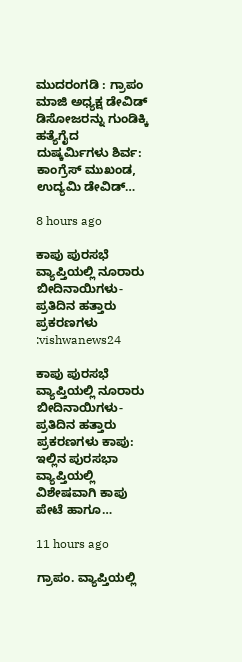ಮುದರಂಗಡಿ : ಗ್ರಾಪಂ ಮಾಜಿ ಅಧ್ಯಕ್ಷ ಡೇವಿಡ್ ಡಿಸೋಜರನ್ನು ಗುಂಡಿಕ್ಕಿ ಹತ್ಯೆಗೈದ ದುಷ್ಕರ್ಮಿಗಳು ಶಿರ್ವ: ಕಾಂಗ್ರೆಸ್ ಮುಖಂಡ, ಉದ್ಯಮಿ ಡೇವಿಡ್…

8 hours ago

ಕಾಪು ಪುರಸಭೆ ವ್ಯಾಪ್ತಿಯಲ್ಲಿ ನೂರಾರು ಬೀದಿನಾಯಿಗಳು-ಪ್ರತಿದಿನ ಹತ್ತಾರು ಪ್ರಕರಣಗಳು :vishwanews24

ಕಾಪು ಪುರಸಭೆ ವ್ಯಾಪ್ತಿಯಲ್ಲಿ ನೂರಾರು ಬೀದಿನಾಯಿಗಳು-ಪ್ರತಿದಿನ ಹತ್ತಾರು ಪ್ರಕರಣಗಳು ಕಾಪು: ಇಲ್ಲಿನ ಪುರಸಭಾ ವ್ಯಾಪ್ತಿಯಲ್ಲಿ ವಿಶೇಷವಾಗಿ ಕಾಪು ಪೇಟೆ ಹಾಗೂ…

11 hours ago

ಗ್ರಾಪಂ. ವ್ಯಾಪ್ತಿಯಲ್ಲಿ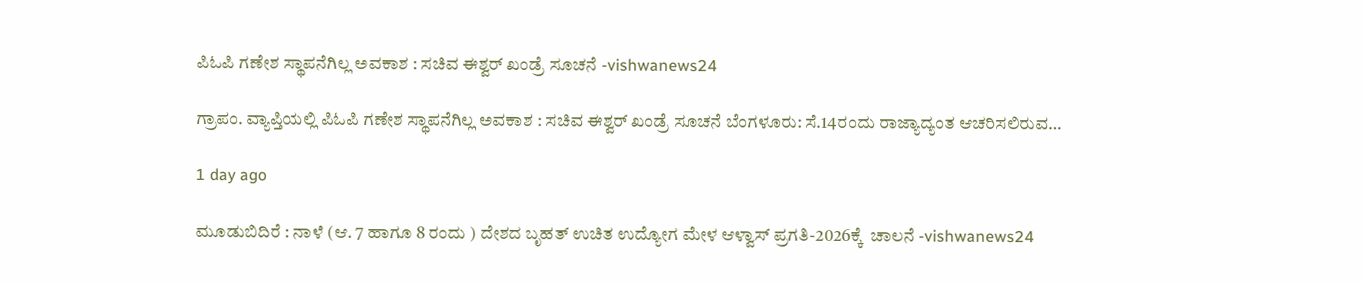ಪಿಓಪಿ ಗಣೇಶ ಸ್ಥಾಪನೆಗಿಲ್ಲ ಅವಕಾಶ : ಸಚಿವ ಈಶ್ವರ್‌ ಖಂಡ್ರೆ ಸೂಚನೆ -vishwanews24

ಗ್ರಾಪಂ. ವ್ಯಾಪ್ತಿಯಲ್ಲಿ ಪಿಓಪಿ ಗಣೇಶ ಸ್ಥಾಪನೆಗಿಲ್ಲ ಅವಕಾಶ : ಸಚಿವ ಈಶ್ವರ್‌ ಖಂಡ್ರೆ ಸೂಚನೆ ಬೆಂಗಳೂರು: ಸೆ.14ರಂದು ರಾಜ್ಯಾದ್ಯಂತ ಆಚರಿಸಲಿರುವ…

1 day ago

ಮೂಡುಬಿದಿರೆ : ನಾಳೆ (ಆ. 7 ಹಾಗೂ 8 ರಂದು ) ದೇಶದ ಬೃಹತ್ ಉಚಿತ ಉದ್ಯೋಗ ಮೇಳ ಆಳ್ವಾಸ್ ಪ್ರಗತಿ-2026ಕ್ಕೆ  ಚಾಲನೆ -vishwanews24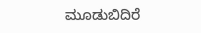ಮೂಡುಬಿದಿರೆ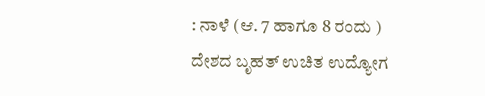: ನಾಳೆ (ಆ. 7 ಹಾಗೂ 8 ರಂದು ) ದೇಶದ ಬೃಹತ್ ಉಚಿತ ಉದ್ಯೋಗ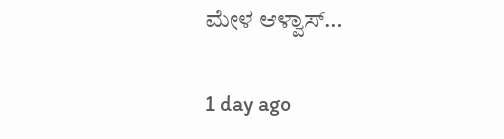ಮೇಳ ಆಳ್ವಾಸ್…

1 day ago